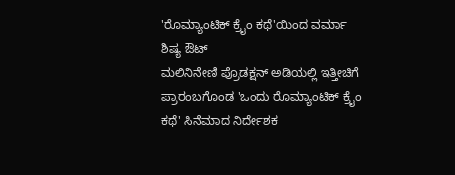'ರೊಮ್ಯಾಂಟಿಕ್ ಕ್ರೈಂ ಕಥೆ'ಯಿಂದ ವರ್ಮಾ ಶಿಷ್ಯ ಔಟ್
ಮಲಿನಿನೇಣಿ ಪ್ರೊಡಕ್ಷನ್ ಅಡಿಯಲ್ಲಿ ಇತ್ತೀಚಿಗೆ ಪ್ರಾರಂಬಗೊಂಡ 'ಒಂದು ರೊಮ್ಯಾಂಟಿಕ್ ಕ್ರೈಂ ಕಥೆ' ಸಿನೆಮಾದ ನಿರ್ದೇಶಕ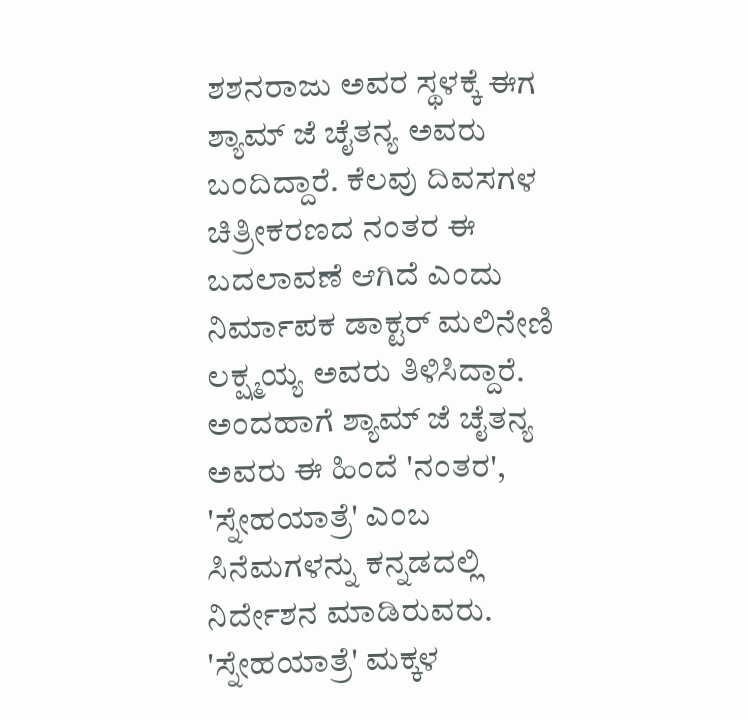ಶಶನರಾಜು ಅವರ ಸ್ಥಳಕ್ಕೆ ಈಗ ಶ್ಯಾಮ್ ಜೆ ಚೈತನ್ಯ ಅವರು ಬಂದಿದ್ದಾರೆ. ಕೆಲವು ದಿವಸಗಳ ಚಿತ್ರೀಕರಣದ ನಂತರ ಈ ಬದಲಾವಣೆ ಆಗಿದೆ ಎಂದು ನಿರ್ಮಾಪಕ ಡಾಕ್ಟರ್ ಮಲಿನೇಣಿ ಲಕ್ಷ್ಮಯ್ಯ ಅವರು ತಿಳಿಸಿದ್ದಾರೆ.
ಅಂದಹಾಗೆ ಶ್ಯಾಮ್ ಜೆ ಚೈತನ್ಯ ಅವರು ಈ ಹಿಂದೆ 'ನಂತರ', 'ಸ್ನೇಹಯಾತ್ರೆ' ಎಂಬ ಸಿನೆಮಗಳನ್ನು ಕನ್ನಡದಲ್ಲಿ ನಿರ್ದೇಶನ ಮಾಡಿರುವರು. 'ಸ್ನೇಹಯಾತ್ರೆ' ಮಕ್ಕಳ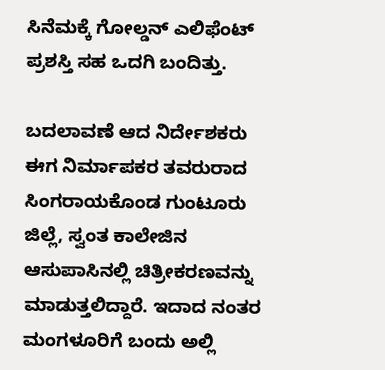ಸಿನೆಮಕ್ಕೆ ಗೋಲ್ಡನ್ ಎಲಿಫೆಂಟ್ ಪ್ರಶಸ್ತಿ ಸಹ ಒದಗಿ ಬಂದಿತ್ತು.

ಬದಲಾವಣೆ ಆದ ನಿರ್ದೇಶಕರು ಈಗ ನಿರ್ಮಾಪಕರ ತವರುರಾದ ಸಿಂಗರಾಯಕೊಂಡ ಗುಂಟೂರು ಜಿಲ್ಲೆ, ಸ್ವಂತ ಕಾಲೇಜಿನ ಆಸುಪಾಸಿನಲ್ಲಿ ಚಿತ್ರೀಕರಣವನ್ನು ಮಾಡುತ್ತಲಿದ್ದಾರೆ. ಇದಾದ ನಂತರ ಮಂಗಳೂರಿಗೆ ಬಂದು ಅಲ್ಲಿ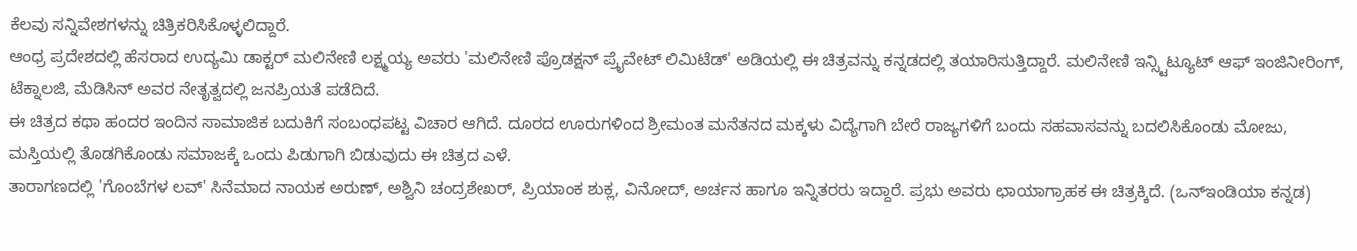ಕೆಲವು ಸನ್ನಿವೇಶಗಳನ್ನು ಚಿತ್ರಿಕರಿಸಿಕೊಳ್ಳಲಿದ್ದಾರೆ.
ಆಂಧ್ರ ಪ್ರದೇಶದಲ್ಲಿ ಹೆಸರಾದ ಉದ್ಯಮಿ ಡಾಕ್ಟರ್ ಮಲಿನೇಣಿ ಲಕ್ಷ್ಮಯ್ಯ ಅವರು 'ಮಲಿನೇಣಿ ಪ್ರೊಡಕ್ಷನ್ ಪ್ರೈವೇಟ್ ಲಿಮಿಟೆಡ್' ಅಡಿಯಲ್ಲಿ ಈ ಚಿತ್ರವನ್ನು ಕನ್ನಡದಲ್ಲಿ ತಯಾರಿಸುತ್ತಿದ್ದಾರೆ. ಮಲಿನೇಣಿ ಇನ್ಸ್ಟಿಟ್ಯೂಟ್ ಆಫ್ ಇಂಜಿನೀರಿಂಗ್, ಟೆಕ್ನಾಲಜಿ, ಮೆಡಿಸಿನ್ ಅವರ ನೇತೃತ್ವದಲ್ಲಿ ಜನಪ್ರಿಯತೆ ಪಡೆದಿದೆ.
ಈ ಚಿತ್ರದ ಕಥಾ ಹಂದರ ಇಂದಿನ ಸಾಮಾಜಿಕ ಬದುಕಿಗೆ ಸಂಬಂಧಪಟ್ಟ ವಿಚಾರ ಆಗಿದೆ. ದೂರದ ಊರುಗಳಿಂದ ಶ್ರೀಮಂತ ಮನೆತನದ ಮಕ್ಕಳು ವಿದ್ಯೆಗಾಗಿ ಬೇರೆ ರಾಜ್ಯಗಳಿಗೆ ಬಂದು ಸಹವಾಸವನ್ನು ಬದಲಿಸಿಕೊಂಡು ಮೋಜು, ಮಸ್ತಿಯಲ್ಲಿ ತೊಡಗಿಕೊಂಡು ಸಮಾಜಕ್ಕೆ ಒಂದು ಪಿಡುಗಾಗಿ ಬಿಡುವುದು ಈ ಚಿತ್ರದ ಎಳೆ.
ತಾರಾಗಣದಲ್ಲಿ 'ಗೊಂಬೆಗಳ ಲವ್' ಸಿನೆಮಾದ ನಾಯಕ ಅರುಣ್, ಅಶ್ವಿನಿ ಚಂದ್ರಶೇಖರ್, ಪ್ರಿಯಾಂಕ ಶುಕ್ಲ, ವಿನೋದ್, ಅರ್ಚನ ಹಾಗೂ ಇನ್ನಿತರರು ಇದ್ದಾರೆ. ಪ್ರಭು ಅವರು ಛಾಯಾಗ್ರಾಹಕ ಈ ಚಿತ್ರಕ್ಕಿದೆ. (ಒನ್ಇಂಡಿಯಾ ಕನ್ನಡ)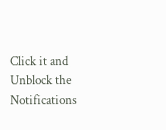Click it and Unblock the Notifications